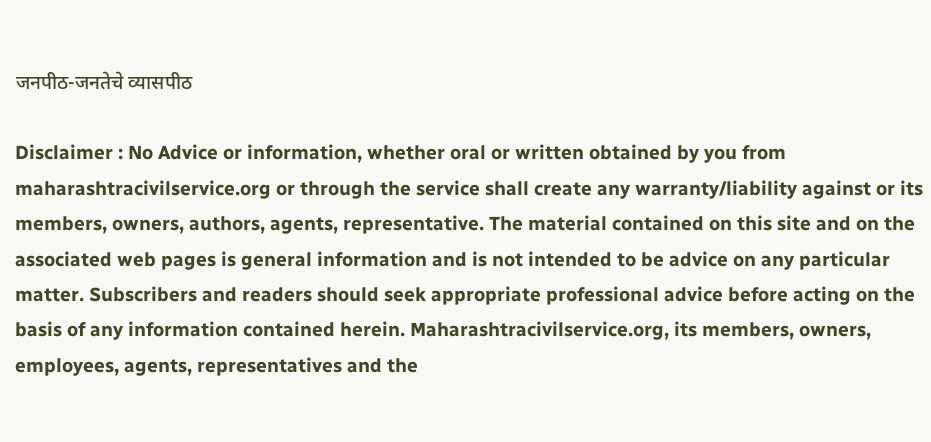जनपीठ-जनतेचे व्यासपीठ

Disclaimer : No Advice or information, whether oral or written obtained by you from maharashtracivilservice.org or through the service shall create any warranty/liability against or its members, owners, authors, agents, representative. The material contained on this site and on the associated web pages is general information and is not intended to be advice on any particular matter. Subscribers and readers should seek appropriate professional advice before acting on the basis of any information contained herein. Maharashtracivilservice.org, its members, owners, employees, agents, representatives and the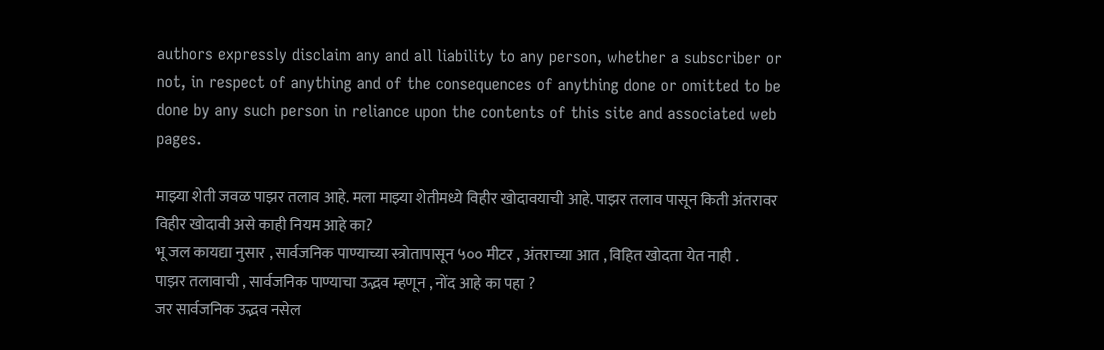authors expressly disclaim any and all liability to any person, whether a subscriber or not, in respect of anything and of the consequences of anything done or omitted to be done by any such person in reliance upon the contents of this site and associated web pages.

माझ्या शेती जवळ पाझर तलाव आहे. मला माझ्या शेतीमध्ये विहीर खोदावयाची आहे. पाझर तलाव पासून किती अंतरावर विहीर खोदावी असे काही नियम आहे का?
भू जल कायद्या नुसार , सार्वजनिक पाण्याच्या स्त्रोतापासून ५०० मीटर , अंतराच्या आत , विहित खोदता येत नाही .
पाझर तलावाची , सार्वजनिक पाण्याचा उद्भव म्हणून , नोंद आहे का पहा ?
जर सार्वजनिक उद्भव नसेल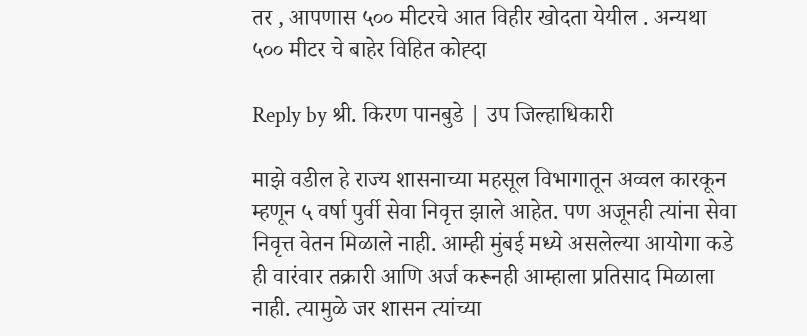तर , आपणास ५०० मीटरचे आत विहीर खोदता येयील . अन्यथा ५०० मीटर चे बाहेर विहित कोह्दा

Reply by श्री. किरण पानबुडे | उप जिल्हाधिकारी

माझे वडील हे राज्य शासनाच्या महसूल विभागातून अव्वल कारकून म्हणून ५ वर्षा पुर्वी सेवा निवृत्त झाले आहेत. पण अजूनही त्यांना सेवा निवृत्त वेतन मिळाले नाही. आम्ही मुंबई मध्ये असलेल्या आयोगा कडे ही वारंवार तक्रारी आणि अर्ज करूनही आम्हाला प्रतिसाद मिळाला नाही. त्यामुळे जर शासन त्यांच्या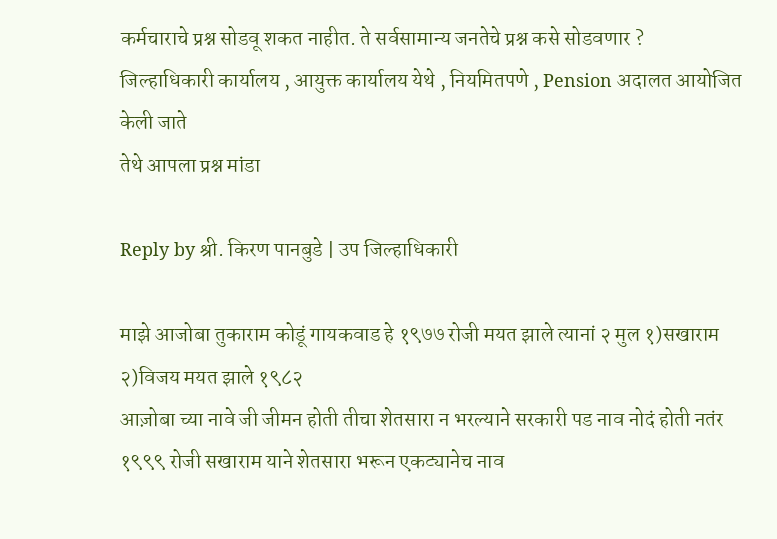कर्मचाराचे प्रश्न सोडवू शकत नाहीत. ते सर्वसामान्य जनतेचे प्रश्न कसे सोडवणार ?
जिल्हाधिकारी कार्यालय , आयुक्त कार्यालय येथे , नियमितपणे , Pension अदालत आयोजित केली जाते
तेथे आपला प्रश्न मांडा

Reply by श्री. किरण पानबुडे | उप जिल्हाधिकारी

माझे आजोबा तुकाराम कोडूं गायकवाड हे १९७७ रोजी मयत झाले त्यानां २ मुल १)सखाराम २)विजय मयत झाले १९८२
आज़ोबा च्या नावे जी जीमन होती तीचा शेतसारा न भरल्याने सरकारी पड नाव नोदं होती नतंर १९९९ रोजी सखाराम याने शेतसारा भरून एकट्यानेच नाव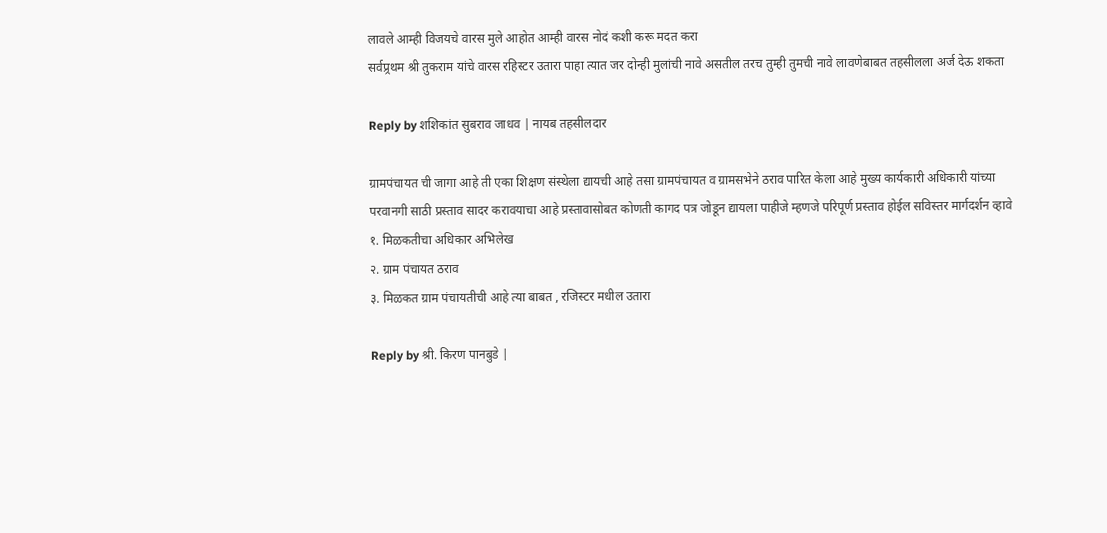लावले आम्ही विजयचे वारस मुले आहोत आम्ही वारस नोदं कशी करू मदत करा
सर्वप्र्रथम श्री तुकराम यांचे वारस रहिस्टर उतारा पाहा त्यात जर दोन्ही मुलांची नावे असतील तरच तुम्ही तुमची नावे लावणेबाबत तहसीलला अर्ज देऊ शकता

Reply by शशिकांत सुबराव जाधव | नायब तहसीलदार

ग्रामपंचायत ची जागा आहे ती एका शिक्षण संस्थेला द्यायची आहे तसा ग्रामपंचायत व ग्रामसभेने ठराव पारित केला आहे मुख्य कार्यकारी अधिकारी यांच्या परवानगी साठी प्रस्ताव सादर करावयाचा आहे प्रस्तावासोबत कोणती कागद पत्र जोडून द्यायला पाहीजे म्हणजे परिपूर्ण प्रस्ताव होईल सविस्तर मार्गदर्शन व्हावे
१. मिळकतीचा अधिकार अभिलेख
२. ग्राम पंचायत ठराव
३. मिळकत ग्राम पंचायतीची आहे त्या बाबत , रजिस्टर मधील उतारा

Reply by श्री. किरण पानबुडे |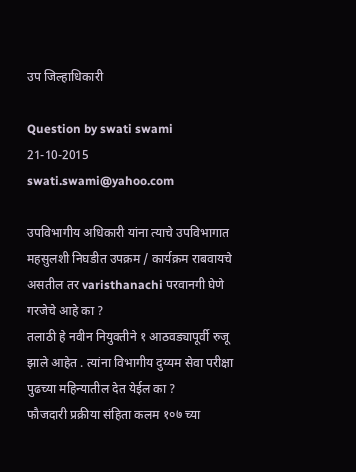उप जिल्हाधिकारी

Question by swati swami
21-10-2015
swati.swami@yahoo.com

उपविभागीय अधिकारी यांना त्याचे उपविभागात महसुलशी निघडीत उपक्रम / कार्यक्रम राबवायचे असतील तर varisthanachi परवानगी घेणे गरजेचे आहे का ?
तलाठी हे नवीन नियुक्तीने १ आठवड्यापूर्वी रुजू झाले आहेत . त्यांना विभागीय दुय्यम सेवा परीक्षा पुढच्या महिन्यातील देत येईल का ?
फौजदारी प्रक्रीया संहिता कलम १०७ च्‍या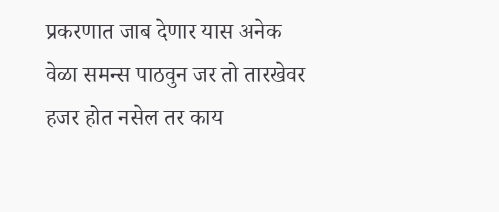प्रकरणात जाब देणार यास अनेक वेळा समन्‍स पाठवुन जर तो तारखेवर हजर होत नसेल तर काय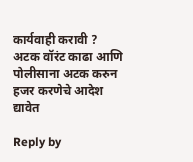कार्यवाही करावी ?
अटक वॉरंट काढा आणि पोलीसाना अटक करुन हजर करणेचे आदेश द्यावेत

Reply by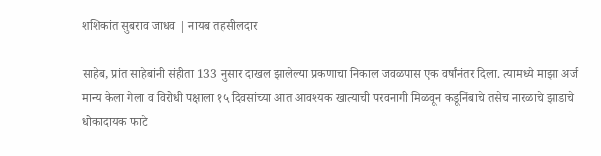शशिकांत सुबराव जाधव | नायब तहसीलदार

साहेब, प्रांत साहेबांनी संहीता 133 नुसार दाखल झालेल्या प्रकणाचा निकाल जवळपास एक वर्षांनंतर दिला. त्यामध्ये माझा अर्ज मान्य केला गेला व विरोधी पक्षाला १५ दिवसांच्या आत आवश्यक खात्याची परवनागी मिळवून कडूनिंबाचे तसेच नारळाचे झाडाचे धोकादायक फाटे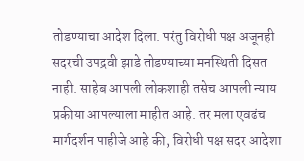तोडण्याचा आदेश दिला. परंतु विरोधी पक्ष अजूनही सदरची उपद्रवी झाडे तोडण्याच्या मनस्थिती दिसत नाही. साहेब आपली लोकशाही तसेच आपली न्याय प्रकीया आपल्याला माहीत आहे. तर मला एवढंच मार्गदर्शन पाहीजे आहे की, विरोधी पक्ष सदर आदेशा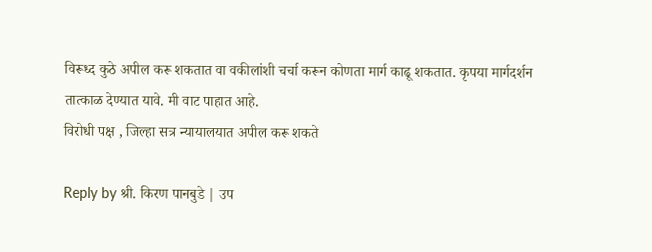विरूध्द कुठे अपील करू शकतात वा वकीलांशी चर्चा करून कोणता मार्ग काढू शकतात. कृपया मार्गदर्शन तात्काळ देण्यात यावे. मी वाट पाहात आहे.
विरोधी पक्ष , जिल्हा सत्र न्यायालयात अपील करू शकते

Reply by श्री. किरण पानबुडे | उप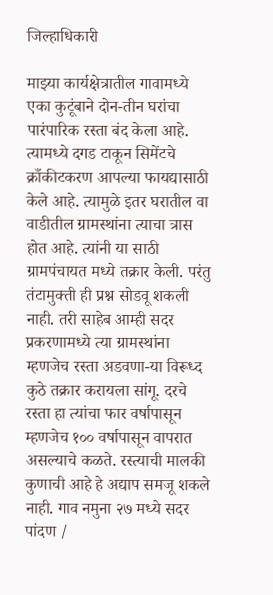जिल्हाधिकारी

माझ्या कार्यक्षेत्रातील गावामध्ये एका कुटूंबाने दोन-तीन घरांचा पारंपारिक रस्ता बंद केला आहे. त्यामध्ये दगड टाकून सिमेंटचे क्राँकीटकरण आपल्या फायद्यासाठी केले आहे. त्यामुळे इतर घरातील वा वाडीतील ग्रामस्थांना त्याचा त्रास होत आहे. त्यांनी या साठी ग्रामपंचायत मध्ये तक्रार केली. परंतु तंटामुक्ती ही प्रश्न सोडवू शकली नाही. तरी साहेब आम्ही सदर प्रकरणामध्ये त्या ग्रामस्थांना म्हणजेच रस्ता अडवणा-या विरूध्द कुठे तक्रार करायला सांगू. दरचे रस्ता हा त्यांचा फार वर्षापासून म्हणजेच १०० वर्षापासून वापरात असल्याचे कळते. रस्त्याची मालकी कुणाची आहे हे अद्याप समजू शकले नाही. गाव नमुना २७ मध्ये सदर पांदण /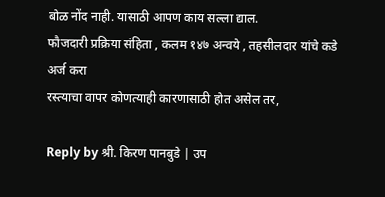बोळ नोंद नाही. यासाठी आपण काय सल्ला द्याल.
फौजदारी प्रक्रिया संहिता , कलम १४७ अन्वये , तहसीलदार यांचे कडे अर्ज करा
रस्त्याचा वापर कोणत्याही कारणासाठी होत असेल तर,

Reply by श्री. किरण पानबुडे | उप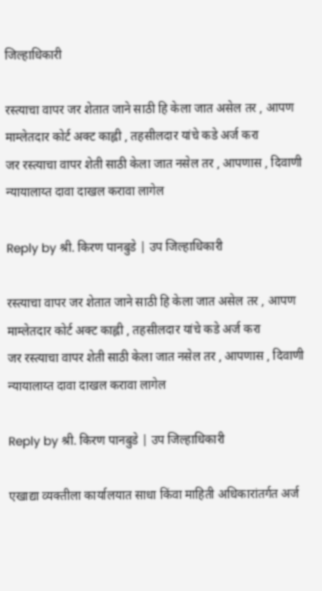जिल्हाधिकारी

रस्त्याचा वापर जर शेतात जाने साठी हि केला जात असेल तर , आपण माम्लेतदार कोर्ट अक्ट काह्ली , तहसीलदार यांचे कडे अर्ज करा
जर रस्त्याचा वापर शेती साठी केला जात नसेल तर , आपणास , दिवाणी न्यायालाय्त दावा दाखल करावा लागेल

Reply by श्री. किरण पानबुडे | उप जिल्हाधिकारी

रस्त्याचा वापर जर शेतात जाने साठी हि केला जात असेल तर , आपण माम्लेतदार कोर्ट अक्ट काह्ली , तहसीलदार यांचे कडे अर्ज करा
जर रस्त्याचा वापर शेती साठी केला जात नसेल तर , आपणास , दिवाणी न्यायालाय्त दावा दाखल करावा लागेल

Reply by श्री. किरण पानबुडे | उप जिल्हाधिकारी

एखाद्या व्यक्तीला कार्यालयात साधा किंवा माहिती अधिकारांतर्गत अर्ज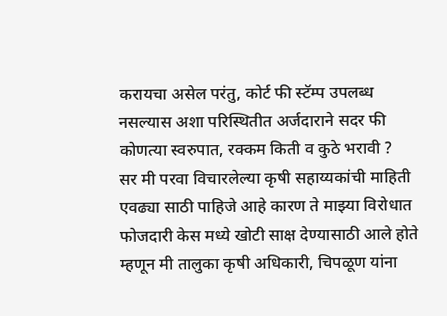करायचा असेल परंतु, कोर्ट फी स्टॅम्प उपलब्ध नसल्यास अशा परिस्थितीत अर्जदाराने सदर फी कोणत्या स्वरुपात, रक्कम किती व कुठे भरावी ?
सर मी परवा विचारलेल्या कृषी सहाय्यकांची माहिती एवढ्या साठी पाहिजे आहे कारण ते माझ्या विरोधात फोजदारी केस मध्ये खोटी साक्ष देण्यासाठी आले होते म्हणून मी तालुका कृषी अधिकारी, चिपळूण यांना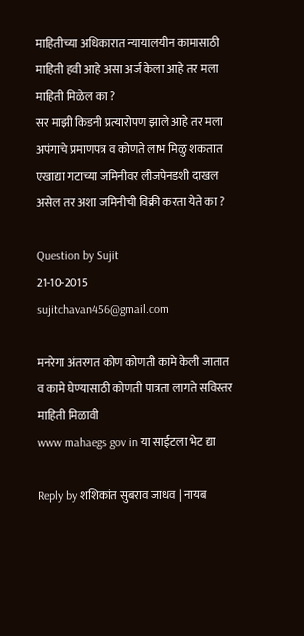माहितीच्या अधिकारात न्यायालयीन कामासाठी माहिती हवी आहे असा अर्ज केला आहे तर मला माहिती मिळेल का ?
सर माझी किडनी प्रत्यारोपण झाले आहे तर मला अपंगाचे प्रमाणपत्र व कोणते लाभ मिळु शकतात
एखाद्या गटाच्या जमिनीवर लीजपेनडशी दाखल असेल तर अशा जमिनीची विक्री करता येते का ?

Question by Sujit
21-10-2015
sujitchavan456@gmail.com

मनरेगा अंतरगत कोण कोणती कामे केली जातात व कामे घेण्यासाठी कोणती पात्रता लागते सविस्तर माहिती मिळावी
www mahaegs gov in या साईटला भेट द्या

Reply by शशिकांत सुबराव जाधव | नायब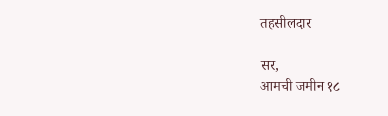तहसीलदार

सर,
आमची जमीन १८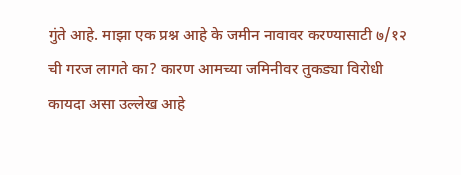गुंते आहे. माझा एक प्रश्न आहे के जमीन नावावर करण्यासाटी ७/१२ ची गरज लागते का? कारण आमच्या जमिनीवर तुकड्या विरोधी कायदा असा उल्लेख आहे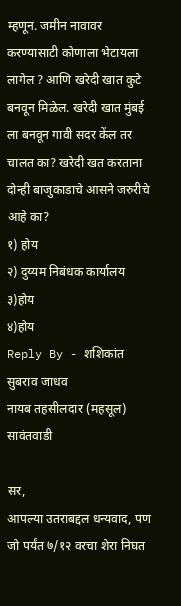म्हणून. जमीन नावावर करण्यासाटी कोणाला भेटायला लागेल ? आणि खरेदी खात कुटे बनवून मिळेल. खरेदी खात मुंबई ला बनवून गावी सदर केंल तर चालत का? खरेदी खत करताना दोन्ही बाजुकाडाचे आसने जरुरीचे आहे का?
१) होय
२) दुय्यम निबंधक कार्यालय
३)होय
४)होय
Reply By - शशिकांत सुबराव जाधव
नायब तहसीलदार (महसूल) सावंतवाडी

सर,
आपल्या उतराबद्दल धन्यवाद, पण जो पर्यंत ७/१२ वरचा शेरा निघत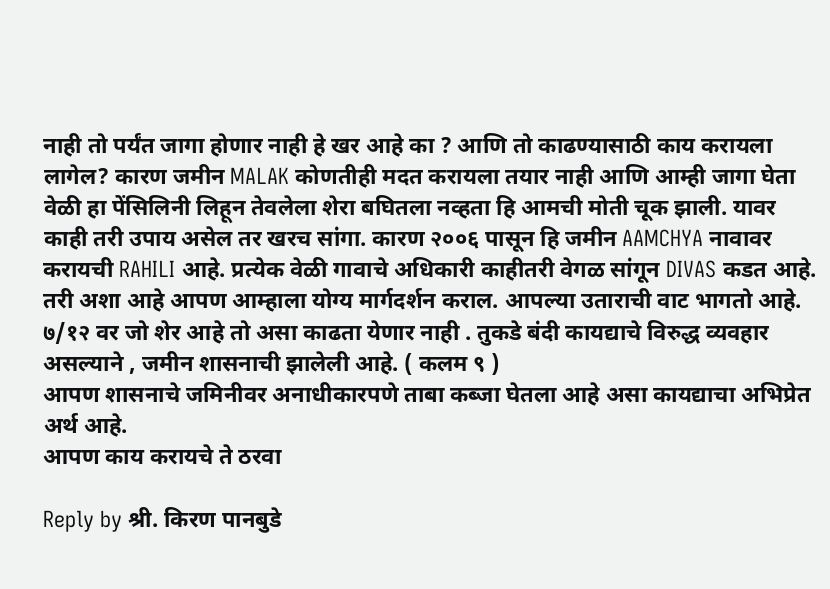नाही तो पर्यंत जागा होणार नाही हे खर आहे का ? आणि तो काढण्यासाठी काय करायला लागेल? कारण जमीन MALAK कोणतीही मदत करायला तयार नाही आणि आम्ही जागा घेता वेळी हा पेंसिलिनी लिहून तेवलेला शेरा बघितला नव्हता हि आमची मोती चूक झाली. यावर काही तरी उपाय असेल तर खरच सांगा. कारण २००६ पासून हि जमीन AAMCHYA नावावर करायची RAHILI आहे. प्रत्येक वेळी गावाचे अधिकारी काहीतरी वेगळ सांगून DIVAS कडत आहे. तरी अशा आहे आपण आम्हाला योग्य मार्गदर्शन कराल. आपल्या उताराची वाट भागतो आहे.
७/१२ वर जो शेर आहे तो असा काढता येणार नाही . तुकडे बंदी कायद्याचे विरुद्ध व्यवहार असल्याने , जमीन शासनाची झालेली आहे. ( कलम ९ )
आपण शासनाचे जमिनीवर अनाधीकारपणे ताबा कब्जा घेतला आहे असा कायद्याचा अभिप्रेत अर्थ आहे.
आपण काय करायचे ते ठरवा

Reply by श्री. किरण पानबुडे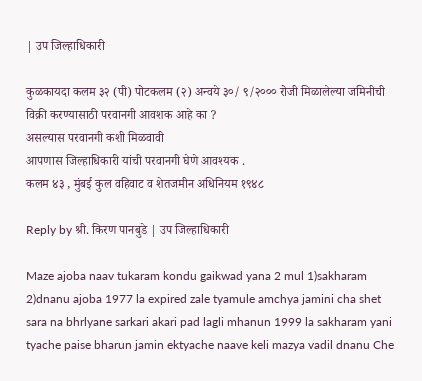| उप जिल्हाधिकारी

कुळकायदा कलम ३२ (पी) पोटकलम (२) अन्वये ३०/ ९/२००० रोजी मिळालेल्या जमिनीची विक्री करण्यासाठी परवानगी आवशक आहे का ?
असल्यास परवानगी कशी मिळवावी
आपणास जिल्हाधिकारी यांची परवानगी घेणे आवश्यक .
कलम ४३ , मुंबई कुल वहिवाट व शेतजमीन अधिनियम १९४८

Reply by श्री. किरण पानबुडे | उप जिल्हाधिकारी

Maze ajoba naav tukaram kondu gaikwad yana 2 mul 1)sakharam 2)dnanu ajoba 1977 la expired zale tyamule amchya jamini cha shet sara na bhrlyane sarkari akari pad lagli mhanun 1999 la sakharam yani tyache paise bharun jamin ektyache naave keli mazya vadil dnanu Che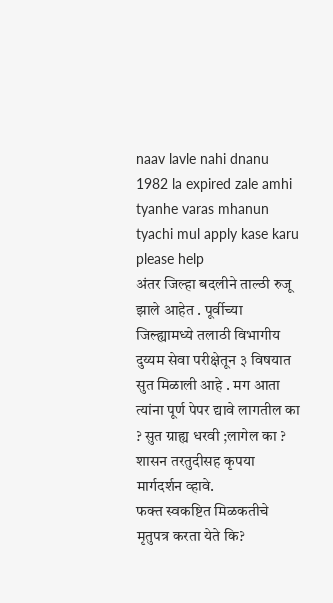naav lavle nahi dnanu 1982 la expired zale amhi tyanhe varas mhanun tyachi mul apply kase karu please help
अंतर जिल्हा बदलीने ताल्ठी रुजू झाले आहेत . पूर्वीच्या जिल्ह्यामध्ये तलाठी विभागीय दुय्यम सेवा परीक्षेतून ३ विषयात सुत मिळाली आहे . मग आता त्यांना पूर्ण पेपर द्यावे लागतील का ? सुत ग्राह्य धरवी ;लागेल का ? शासन तरतुदीसह कृपया मार्गदर्शन व्हावे.
फक्त स्वकष्टित मिळकतीचे मृतुपत्र करता येते कि?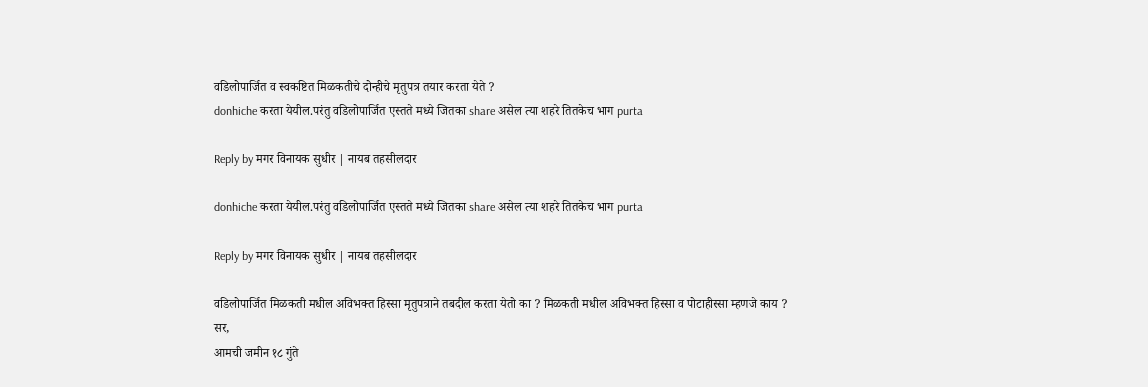वडिलोपार्जित व स्वकष्टित मिळकतीचे दोन्हीचे मृतुपत्र तयार करता येते ?
donhiche करता येयील.परंतु वडिलोपार्जित एस्तते मध्ये जितका share असेल त्या शहरे तितकेच भाग purta

Reply by मगर विनायक सुधीर | नायब तहसीलदार

donhiche करता येयील.परंतु वडिलोपार्जित एस्तते मध्ये जितका share असेल त्या शहरे तितकेच भाग purta

Reply by मगर विनायक सुधीर | नायब तहसीलदार

वडिलोपार्जित मिळकती मधील अविभक्त हिस्सा मृतुपत्राने तबदील करता येतो का ? मिळकती मधील अविभक्त हिस्सा व पोटाहीस्सा म्हणजे काय ?
सर,
आमची जमीन १८ गुंते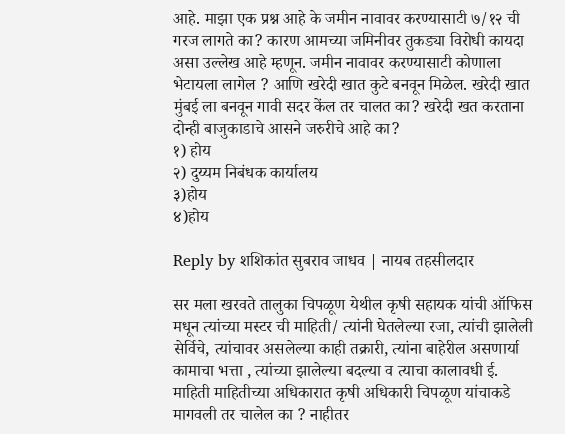आहे. माझा एक प्रश्न आहे के जमीन नावावर करण्यासाटी ७/१२ ची गरज लागते का? कारण आमच्या जमिनीवर तुकड्या विरोधी कायदा असा उल्लेख आहे म्हणून. जमीन नावावर करण्यासाटी कोणाला भेटायला लागेल ? आणि खरेदी खात कुटे बनवून मिळेल. खरेदी खात मुंबई ला बनवून गावी सदर केंल तर चालत का? खरेदी खत करताना दोन्ही बाजुकाडाचे आसने जरुरीचे आहे का?
१) होय
२) दुय्यम निबंधक कार्यालय
३)होय
४)होय

Reply by शशिकांत सुबराव जाधव | नायब तहसीलदार

सर मला खरवते तालुका चिपळूण येथील कृषी सहायक यांची ऑफिस मधून त्यांच्या मस्टर ची माहिती/ त्यांनी घेतलेल्या रजा, त्यांची झालेली सेर्विचे, त्यांचावर असलेल्या काही तक्रारी, त्यांना बाहेरील असणार्या कामाचा भत्ता , त्यांच्या झालेल्या बदल्या व त्याचा कालावधी ई. माहिती माहितीच्या अधिकारात कृषी अधिकारी चिपळूण यांचाकडे मागवली तर चालेल का ? नाहीतर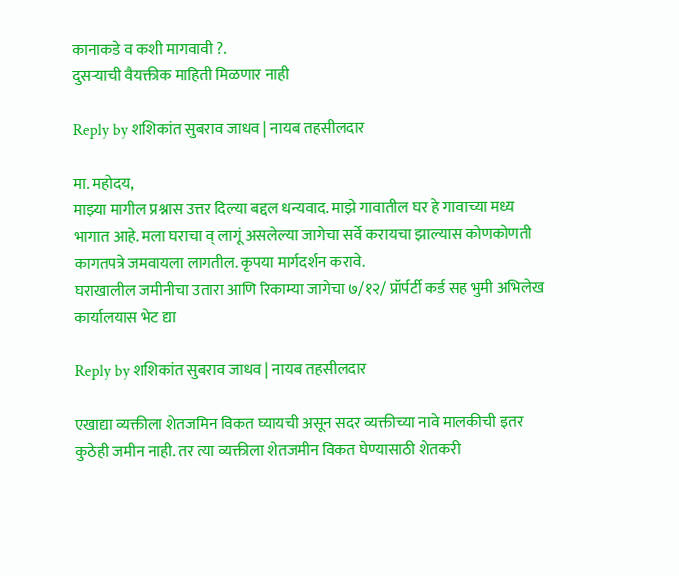कानाकडे व कशी मागवावी ?.
दुसर्‍याची वैयक्तीक माहिती मिळणार नाही

Reply by शशिकांत सुबराव जाधव | नायब तहसीलदार

मा. महोदय,
माझ्या मागील प्रश्नास उत्तर दिल्या बद्दल धन्यवाद. माझे गावातील घर हे गावाच्या मध्य भागात आहे. मला घराचा व् लागूं असलेल्या जागेचा सर्वे करायचा झाल्यास कोणकोणती कागतपत्रे जमवायला लागतील. कृपया मार्गदर्शन करावे.
घराखालील जमीनीचा उतारा आणि रिकाम्या जागेचा ७/१२/ प्रॉर्पर्टी कर्ड सह भुमी अभिलेख कार्यालयास भेट द्या

Reply by शशिकांत सुबराव जाधव | नायब तहसीलदार

एखाद्या व्यक्तीला शेतजमिन विकत घ्यायची असून सदर व्यक्तीच्या नावे मालकीची इतर कुठेही जमीन नाही. तर त्या व्यक्तीला शेतजमीन विकत घेण्यासाठी शेतकरी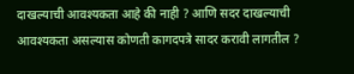दाखल्याची आवश्यकता आहे की नाही ? आणि सदर दाखल्याची आवश्यकता असल्यास कोणती कागदपत्रे सादर करावी लागतील ?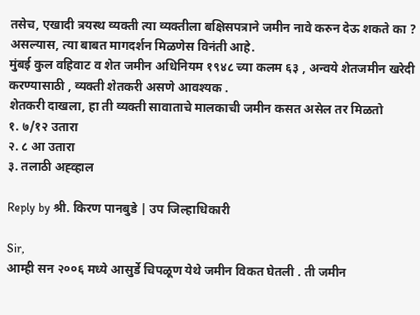तसेच, एखादी त्रयस्थ व्यक्ती त्या व्यक्तीला बक्षिसपत्राने जमीन नावे करुन देऊ शकते का ? असल्यास, त्या बाबत मागदर्शन मिळणेस विनंती आहे.
मुंबई कुल वहिवाट व शेत जमीन अधिनियम १९४८ च्या कलम ६३ , अन्वये शेतजमीन खरेदी करण्यासाठी , व्यक्ती शेतकरी असणे आवश्यक .
शेतकरी दाखला, हा ती व्यक्ती सावाताचे मालकाची जमीन कसत असेल तर मिळतो
१. ७/१२ उतारा
२. ८ आ उतारा
३. तलाठी अह्व्हाल

Reply by श्री. किरण पानबुडे | उप जिल्हाधिकारी

Sir,
आम्ही सन २००६ मध्ये आसुर्डे चिपळूण येथे जमीन विकत घेतली . ती जमीन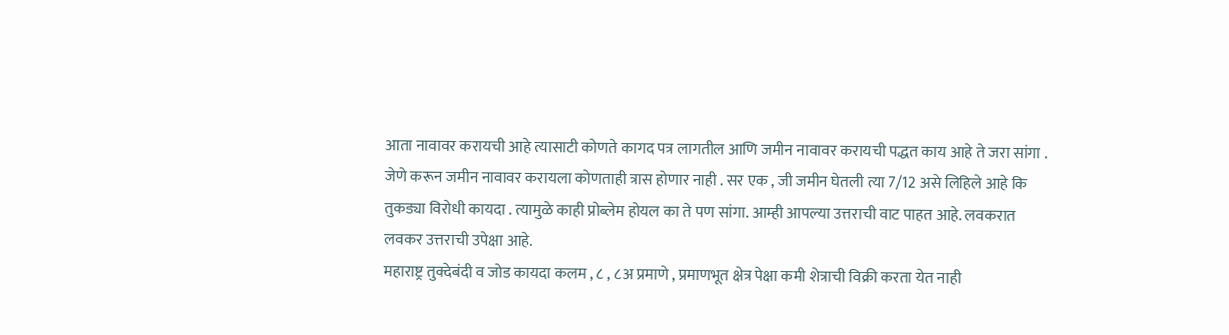आता नावावर करायची आहे त्यासाटी कोणते कागद पत्र लागतील आणि जमीन नावावर करायची पद्धत काय आहे ते जरा सांगा . जेणे करून जमीन नावावर करायला कोणताही त्रास होणार नाही . सर एक , जी जमीन घेतली त्या 7/12 असे लिहिले आहे कि तुकड्या विरोधी कायदा . त्यामुळे काही प्रोब्लेम होयल का ते पण सांगा. आम्ही आपल्या उत्तराची वाट पाहत आहे. लवकरात लवकर उत्तराची उपेक्षा आहे.
महाराष्ट्र तुक्देबंदी व जोड कायदा कलम , ८ , ८अ प्रमाणे , प्रमाणभूत क्षेत्र पेक्षा कमी शेत्राची विक्री करता येत नाही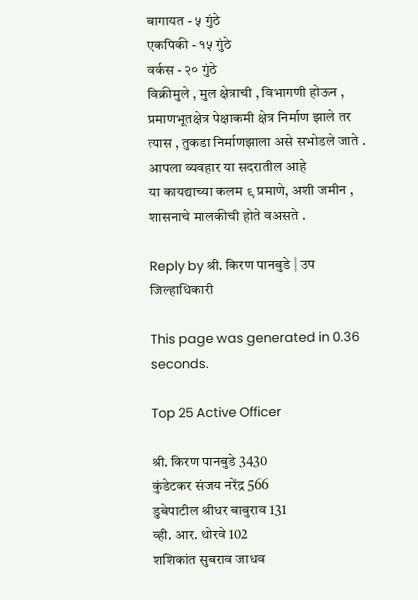बागायत - ५ गुंठे
एकपिकी - १५ गुंठे
वर्कस - २० गुंठे
विक्रीमुले , मुल क्षेत्राची , विभागणी होऊन , प्रमाणभूतक्षेत्र पेक्षाकमी क्षेत्र निर्माण झाले तर त्यास , तुकडा निर्माणझाला असे सभोडले जाते .
आपला व्यवहार या सदरातील आहे
या कायद्याच्या कलम ९ प्रमाणे, अशी जमीन , शासनाचे मालकीची होते वअसते .

Reply by श्री. किरण पानबुडे | उप जिल्हाधिकारी

This page was generated in 0.36 seconds.

Top 25 Active Officer

श्री. किरण पानबुडे 3430
कुंडेटकर संजय नरेंद्र 566
डुबेपाटील श्रीधर बाबुराव 131
व्ही. आर. थोरवे 102
शशिकांत सुबराव जाधव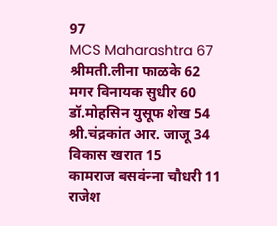97
MCS Maharashtra 67
श्रीमती.लीना फाळके 62
मगर विनायक सुधीर 60
डॉ.मोहसिन युसूफ शेख 54
श्री.चंद्रकांत आर. जाजू 34
विकास खरात 15
कामराज बसवंन्‍ना चौधरी 11
राजेश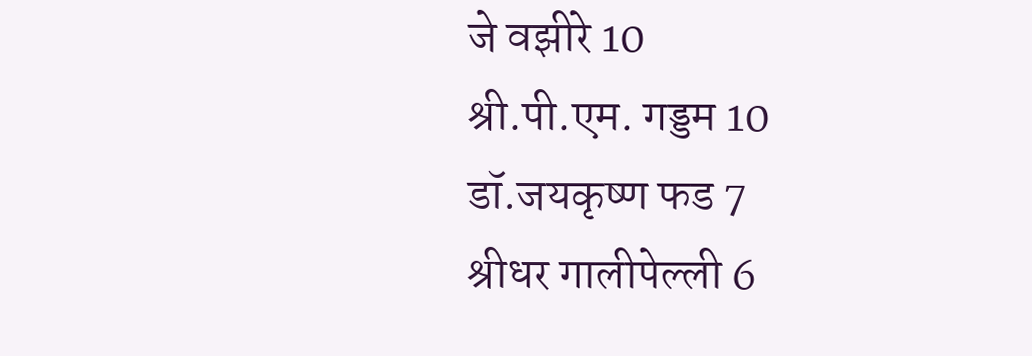जे वझीरे 10
श्री.पी.एम. गड्डम 10
डॉ.जयकृष्ण फड 7
श्रीधर गालीपेल्ली 6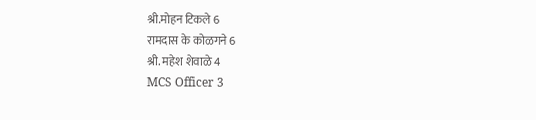श्री.मोहन टिकले 6
रामदास के कोळगने 6
श्री. महेश शेवाळे 4
MCS Officer 3